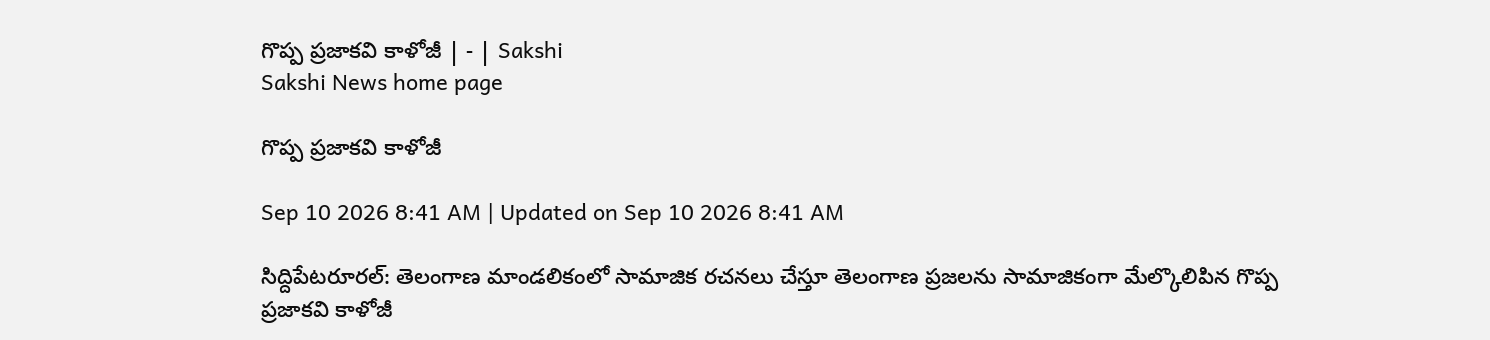గొప్ప ప్రజాకవి కాళోజీ | - | Sakshi
Sakshi News home page

గొప్ప ప్రజాకవి కాళోజీ

Sep 10 2026 8:41 AM | Updated on Sep 10 2026 8:41 AM

సిద్దిపేటరూరల్‌: తెలంగాణ మాండలికంలో సామాజిక రచనలు చేస్తూ తెలంగాణ ప్రజలను సామాజికంగా మేల్కొలిపిన గొప్ప ప్రజాకవి కాళోజీ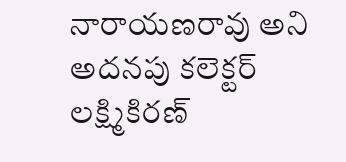నారాయణరావు అని అదనపు కలెక్టర్‌ లక్ష్మికిరణ్‌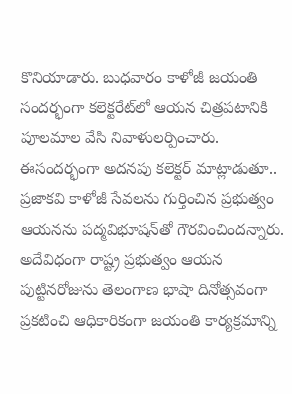కొనియాడారు. బుధవారం కాళోజీ జయంతి సందర్భంగా కలెక్టరేట్‌లో ఆయన చిత్రపటానికి పూలమాల వేసి నివాళులర్పించారు. ఈసందర్భంగా అదనపు కలెక్టర్‌ మాట్లాడుతూ.. ప్రజాకవి కాళోజీ సేవలను గుర్తించిన ప్రభుత్వం ఆయనను పద్మవిభూషన్‌తో గౌరవించిందన్నారు. అదేవిధంగా రాష్ట్ర ప్రభుత్వం ఆయన పుట్టినరోజును తెలంగాణ భాషా దినోత్సవంగా ప్రకటించి ఆధికారికంగా జయంతి కార్యక్రమాన్ని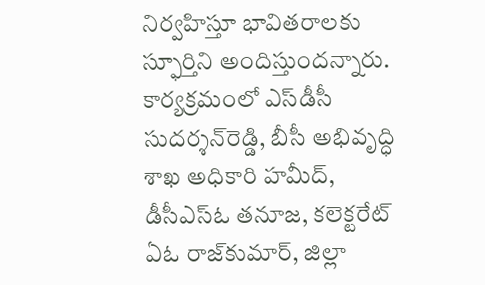నిర్వహిస్తూ భావితరాలకు స్ఫూర్తిని అందిస్తుందన్నారు. కార్యక్రమంలో ఎస్‌డీసీ సుదర్శన్‌రెడ్డి, బీసీ అభివృద్ధి శాఖ అధికారి హమీద్‌, డీసీఎస్‌ఓ తనూజ, కలెక్టరేట్‌ ఏఓ రాజ్‌కుమార్‌, జిల్లా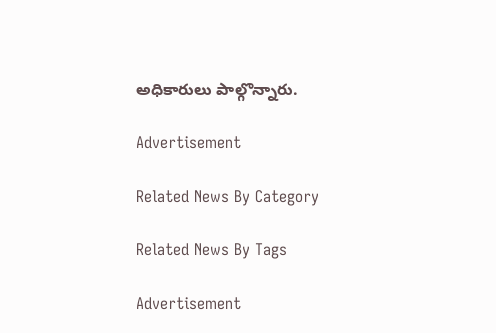అధికారులు పాల్గొన్నారు.

Advertisement

Related News By Category

Related News By Tags

Advertisement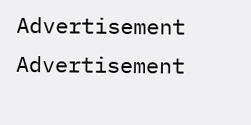Advertisement
Advertisement